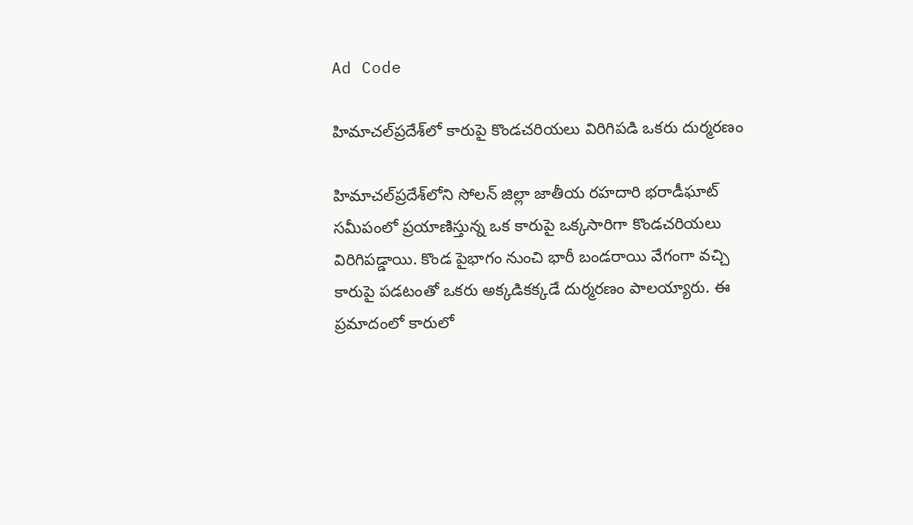Ad Code

హిమాచల్‌ప్రదేశ్‌లో కారుపై కొండచరియలు విరిగిపడి ఒకరు దుర్మరణం

హిమాచల్‌ప్రదేశ్‌లోని సోలన్‌ జిల్లా జాతీయ రహదారి భరాడీఘాట్‌ సమీపంలో ప్రయాణిస్తున్న ఒక కారుపై ఒక్కసారిగా కొండచరియలు విరిగిపడ్డాయి. కొండ పైభాగం నుంచి భారీ బండరాయి వేగంగా వచ్చి కారుపై పడటంతో ఒకరు అక్కడికక్కడే దుర్మరణం పాలయ్యారు. ఈ ప్రమాదంలో కారులో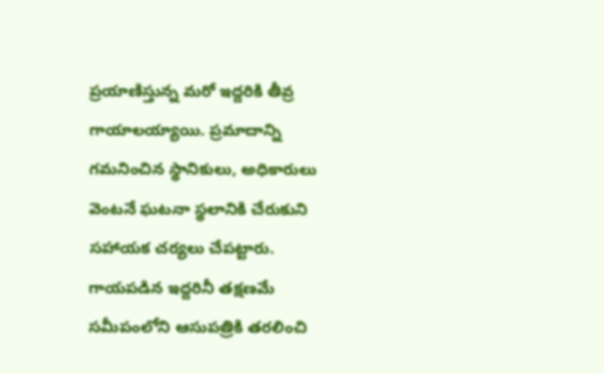ప్రయాణిస్తున్న మరో ఇద్దరికి తీవ్ర గాయాలయ్యాయి. ప్రమాదాన్ని గమనించిన స్థానికులు, అధికారులు వెంటనే ఘటనా స్థలానికి చేరుకుని సహాయక చర్యలు చేపట్టారు. గాయపడిన ఇద్దరినీ తక్షణమే సమీపంలోని ఆసుపత్రికి తరలించి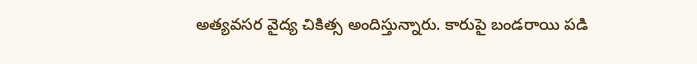అత్యవసర వైద్య చికిత్స అందిస్తున్నారు. కారుపై బండరాయి పడి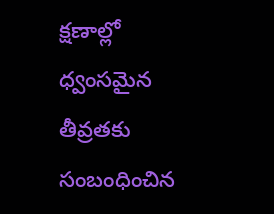క్షణాల్లో ధ్వంసమైన తీవ్రతకు సంబంధించిన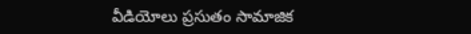వీడియోలు ప్రసుతం సామాజిక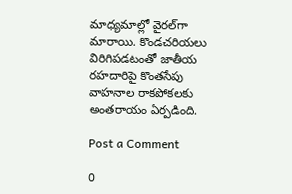మాధ్యమాల్లో వైరల్‌గా మారాయి. కొండచరియలు విరిగిపడటంతో జాతీయ రహదారిపై కొంతసేపు వాహనాల రాకపోకలకు అంతరాయం ఏర్పడింది.

Post a Comment

0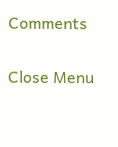Comments

Close Menu